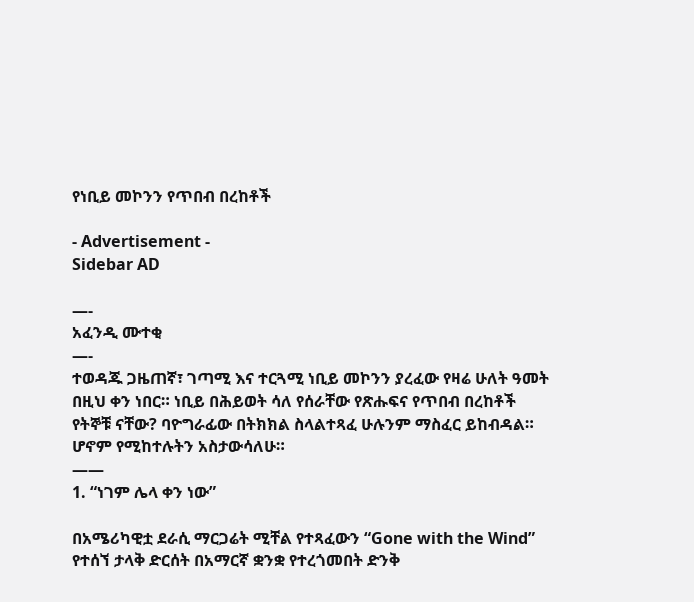የነቢይ መኮንን የጥበብ በረከቶች

- Advertisement -
Sidebar AD

—-
አፈንዲ ሙተቂ
—-
ተወዳጁ ጋዜጠኛ፣ ገጣሚ እና ተርጓሚ ነቢይ መኮንን ያረፈው የዛሬ ሁለት ዓመት በዚህ ቀን ነበር። ነቢይ በሕይወት ሳለ የሰራቸው የጽሑፍና የጥበብ በረከቶች የትኞቹ ናቸው? ባዮግራፊው በትክክል ስላልተጻፈ ሁሉንም ማስፈር ይከብዳል። ሆኖም የሚከተሉትን አስታውሳለሁ።
——
1. “ነገም ሌላ ቀን ነው”

በአሜሪካዊቷ ደራሲ ማርጋሬት ሚቸል የተጻፈውን “Gone with the Wind” የተሰኘ ታላቅ ድርሰት በአማርኛ ቋንቋ የተረጎመበት ድንቅ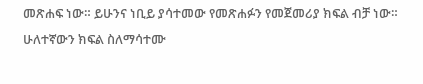መጽሐፍ ነው። ይሁንና ነቢይ ያሳተመው የመጽሐፉን የመጀመሪያ ክፍል ብቻ ነው። ሁለተኛውን ክፍል ስለማሳተሙ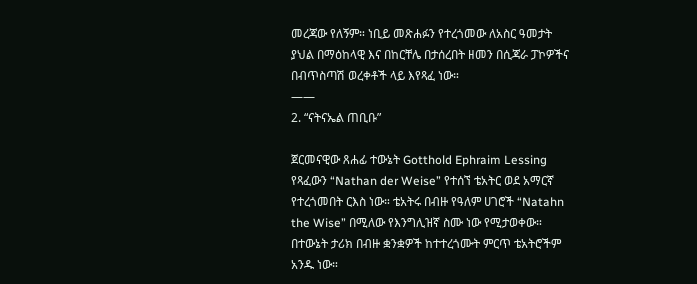መረጃው የለኝም። ነቢይ መጽሐፉን የተረጎመው ለአስር ዓመታት ያህል በማዕከላዊ እና በከርቸሌ በታሰረበት ዘመን በሲጃራ ፓኮዎችና በብጥስጣሽ ወረቀቶች ላይ እየጻፈ ነው።
——
2. “ናትናኤል ጠቢቡ”

ጀርመናዊው ጸሐፊ ተውኔት Gotthold Ephraim Lessing የጻፈውን “Nathan der Weise” የተሰኘ ቴአትር ወደ አማርኛ የተረጎመበት ርእስ ነው። ቴአትሩ በብዙ የዓለም ሀገሮች “Natahn the Wise” በሚለው የእንግሊዝኛ ስሙ ነው የሚታወቀው። በተውኔት ታሪክ በብዙ ቋንቋዎች ከተተረጎሙት ምርጥ ቴአትሮችም አንዱ ነው።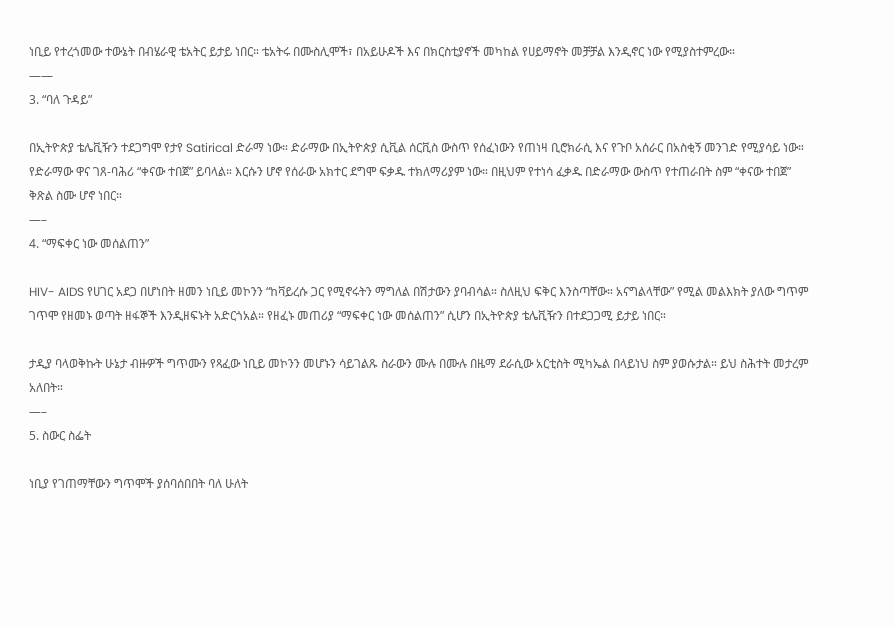ነቢይ የተረጎመው ተውኔት በብሄራዊ ቴአትር ይታይ ነበር። ቴአትሩ በሙስሊሞች፣ በአይሁዶች እና በክርስቲያኖች መካከል የሀይማኖት መቻቻል እንዲኖር ነው የሚያስተምረው።
——
3. “ባለ ጉዳይ”

በኢትዮጵያ ቴሌቪዥን ተደጋግሞ የታየ Satirical ድራማ ነው። ድራማው በኢትዮጵያ ሲቪል ሰርቪስ ውስጥ የሰፈነውን የጠነዛ ቢሮክራሲ እና የጉቦ አሰራር በአስቂኝ መንገድ የሚያሳይ ነው። የድራማው ዋና ገጸ-ባሕሪ “ቀናው ተበጀ” ይባላል። እርሱን ሆኖ የሰራው አክተር ደግሞ ፍቃዱ ተክለማሪያም ነው። በዚህም የተነሳ ፈቃዱ በድራማው ውስጥ የተጠራበት ስም “ቀናው ተበጀ” ቅጽል ስሙ ሆኖ ነበር።
—–
4. “ማፍቀር ነው መሰልጠን”

HIV- AIDS የሀገር አደጋ በሆነበት ዘመን ነቢይ መኮንን “ከቫይረሱ ጋር የሚኖሩትን ማግለል በሽታውን ያባብሳል። ስለዚህ ፍቅር እንስጣቸው። አናግልላቸው” የሚል መልእክት ያለው ግጥም ገጥሞ የዘመኑ ወጣት ዘፋኞች እንዲዘፍኑት አድርጎአል። የዘፈኑ መጠሪያ “ማፍቀር ነው መሰልጠን” ሲሆን በኢትዮጵያ ቴሌቪዥን በተደጋጋሚ ይታይ ነበር።

ታዲያ ባላወቅኩት ሁኔታ ብዙዎች ግጥሙን የጻፈው ነቢይ መኮንን መሆኑን ሳይገልጹ ስራውን ሙሉ በሙሉ በዜማ ደራሲው አርቲስት ሚካኤል በላይነህ ስም ያወሱታል። ይህ ስሕተት መታረም አለበት።
—–
5. ስውር ስፌት

ነቢያ የገጠማቸውን ግጥሞች ያሰባሰበበት ባለ ሁለት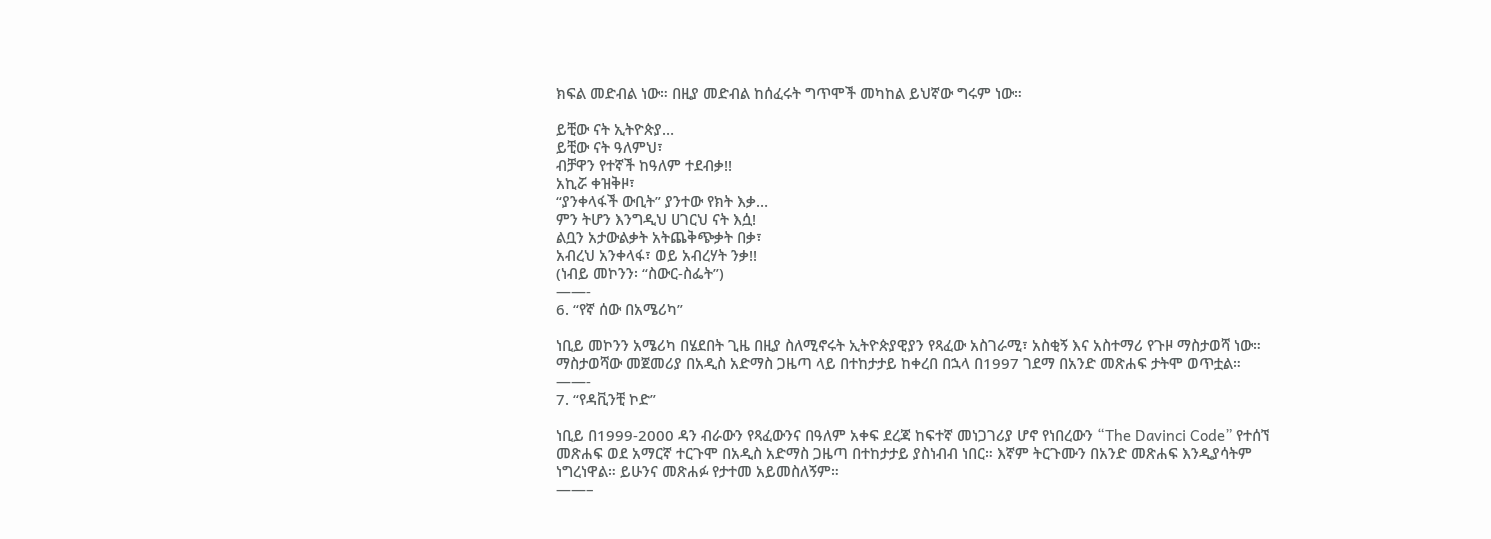ክፍል መድብል ነው። በዚያ መድብል ከሰፈሩት ግጥሞች መካከል ይህኛው ግሩም ነው።

ይቺው ናት ኢትዮጵያ…
ይቺው ናት ዓለምህ፣
ብቻዋን የተኛች ከዓለም ተደብቃ!!
አኪሯ ቀዝቅዞ፣
“ያንቀላፋች ውቢት” ያንተው የክት እቃ…
ምን ትሆን እንግዲህ ሀገርህ ናት እሷ!
ልቧን አታውልቃት አትጨቅጭቃት በቃ፣
አብረህ አንቀላፋ፣ ወይ አብረሃት ንቃ!!
(ነብይ መኮንን፡ “ስውር-ስፌት”)
——-
6. “የኛ ሰው በአሜሪካ”

ነቢይ መኮንን አሜሪካ በሄደበት ጊዜ በዚያ ስለሚኖሩት ኢትዮጵያዊያን የጻፈው አስገራሚ፣ አስቂኝ እና አስተማሪ የጉዞ ማስታወሻ ነው። ማስታወሻው መጀመሪያ በአዲስ አድማስ ጋዜጣ ላይ በተከታታይ ከቀረበ በኋላ በ1997 ገደማ በአንድ መጽሐፍ ታትሞ ወጥቷል።
——-
7. “የዳቪንቺ ኮድ”

ነቢይ በ1999-2000 ዳን ብራውን የጻፈውንና በዓለም አቀፍ ደረጃ ከፍተኛ መነጋገሪያ ሆኖ የነበረውን “The Davinci Code” የተሰኘ መጽሐፍ ወደ አማርኛ ተርጉሞ በአዲስ አድማስ ጋዜጣ በተከታታይ ያስነብብ ነበር። እኛም ትርጉሙን በአንድ መጽሐፍ እንዲያሳትም ነግረነዋል። ይሁንና መጽሐፉ የታተመ አይመስለኝም።
——–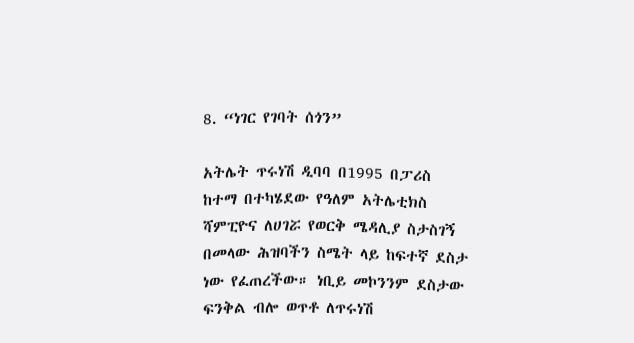8. “ነገር የገባት ሰጎን”

አትሌት ጥሩነሽ ዲባባ በ1995 በፓሪስ ከተማ በተካሄደው የዓለም አትሌቲክስ ሻምፒዮና ለሀገሯ የወርቅ ሜዳሊያ ስታስገኝ በመላው ሕዝባችን ስሜት ላይ ከፍተኛ ደስታ ነው የፈጠረችው። ነቢይ መኮንንም ደስታው ፍንቅል ብሎ ወጥቶ ለጥሩነሽ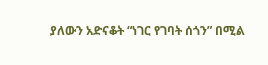ያለውን አድናቆት “ነገር የገባት ሰጎን” በሚል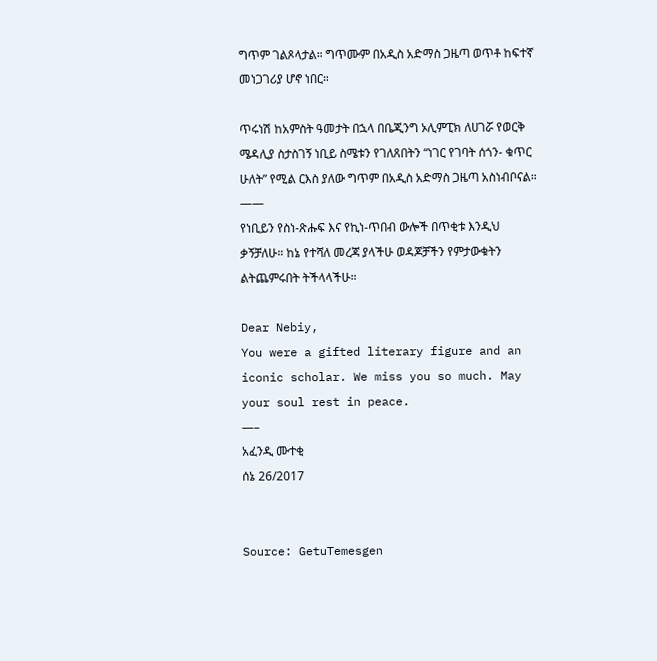ግጥም ገልጾላታል። ግጥሙም በአዲስ አድማስ ጋዜጣ ወጥቶ ከፍተኛ መነጋገሪያ ሆኖ ነበር።

ጥሩነሽ ከአምስት ዓመታት በኋላ በቤጂንግ ኦሊምፒክ ለሀገሯ የወርቅ ሜዳሊያ ስታስገኝ ነቢይ ስሜቱን የገለጸበትን “ነገር የገባት ሰጎን- ቁጥር ሁለት” የሚል ርእስ ያለው ግጥም በአዲስ አድማስ ጋዜጣ አስነብቦናል።
——
የነቢይን የስነ-ጽሑፍ እና የኪነ-ጥበብ ውሎች በጥቂቱ እንዲህ ቃኝቻለሁ። ከኔ የተሻለ መረጃ ያላችሁ ወዳጆቻችን የምታውቁትን ልትጨምሩበት ትችላላችሁ።

Dear Nebiy,
You were a gifted literary figure and an iconic scholar. We miss you so much. May your soul rest in peace.
—–
አፈንዲ ሙተቂ
ሰኔ 26/2017


Source: GetuTemesgen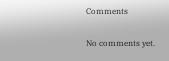Comments

No comments yet.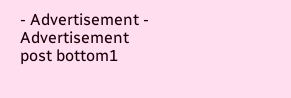- Advertisement -
Advertisement post bottom1